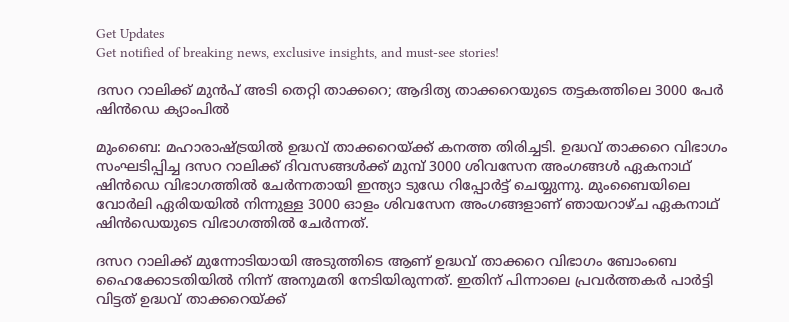Get Updates
Get notified of breaking news, exclusive insights, and must-see stories!

ദസറ റാലിക്ക് മുന്‍പ് അടി തെറ്റി താക്കറെ; ആദിത്യ താക്കറെയുടെ തട്ടകത്തിലെ 3000 പേര്‍ ഷിന്‍ഡെ ക്യാംപില്‍

മുംബൈ: മഹാരാഷ്ട്രയില്‍ ഉദ്ധവ് താക്കറെയ്ക്ക് കനത്ത തിരിച്ചടി. ഉദ്ധവ് താക്കറെ വിഭാഗം സംഘടിപ്പിച്ച ദസറ റാലിക്ക് ദിവസങ്ങള്‍ക്ക് മുമ്പ് 3000 ശിവസേന അംഗങ്ങള്‍ ഏകനാഥ് ഷിന്‍ഡെ വിഭാഗത്തില്‍ ചേര്‍ന്നതായി ഇന്ത്യാ ടുഡേ റിപ്പോര്‍ട്ട് ചെയ്യുന്നു. മുംബൈയിലെ വോര്‍ലി ഏരിയയില്‍ നിന്നുള്ള 3000 ഓളം ശിവസേന അംഗങ്ങളാണ് ഞായറാഴ്ച ഏകനാഥ് ഷിന്‍ഡെയുടെ വിഭാഗത്തില്‍ ചേര്‍ന്നത്.

ദസറ റാലിക്ക് മുന്നോടിയായി അടുത്തിടെ ആണ് ഉദ്ധവ് താക്കറെ വിഭാഗം ബോംബെ ഹൈക്കോടതിയില്‍ നിന്ന് അനുമതി നേടിയിരുന്നത്. ഇതിന് പിന്നാലെ പ്രവര്‍ത്തകര്‍ പാര്‍ട്ടി വിട്ടത് ഉദ്ധവ് താക്കറെയ്ക്ക്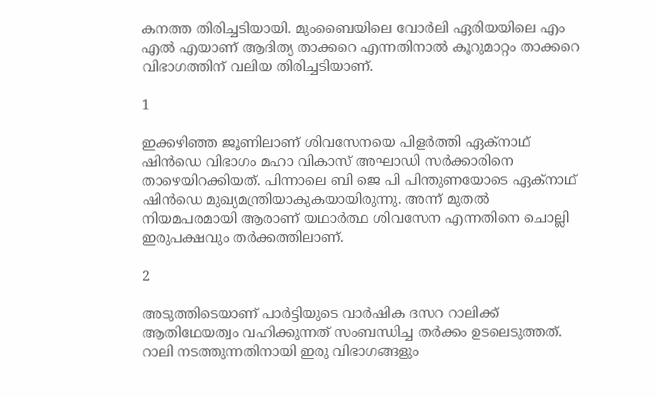കനത്ത തിരിച്ചടിയായി. മുംബൈയിലെ വോര്‍ലി ഏരിയയിലെ എം എല്‍ എയാണ് ആദിത്യ താക്കറെ എന്നതിനാല്‍ കൂറുമാറ്റം താക്കറെ വിഭാഗത്തിന് വലിയ തിരിച്ചടിയാണ്.

1

ഇക്കഴിഞ്ഞ ജൂണിലാണ് ശിവസേനയെ പിളര്‍ത്തി ഏക്‌നാഥ് ഷിന്‍ഡെ വിഭാഗം മഹാ വികാസ് അഘാഡി സര്‍ക്കാരിനെ താഴെയിറക്കിയത്. പിന്നാലെ ബി ജെ പി പിന്തുണയോടെ ഏക്‌നാഥ് ഷിന്‍ഡെ മുഖ്യമന്ത്രിയാകുകയായിരുന്നു. അന്ന് മുതല്‍ നിയമപരമായി ആരാണ് യഥാര്‍ത്ഥ ശിവസേന എന്നതിനെ ചൊല്ലി ഇരുപക്ഷവും തര്‍ക്കത്തിലാണ്.

2

അടുത്തിടെയാണ് പാര്‍ട്ടിയുടെ വാര്‍ഷിക ദസറ റാലിക്ക് ആതിഥേയത്വം വഹിക്കുന്നത് സംബന്ധിച്ച തര്‍ക്കം ഉടലെടുത്തത്. റാലി നടത്തുന്നതിനായി ഇരു വിഭാഗങ്ങളും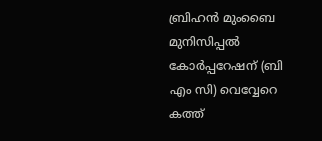ബ്രിഹന്‍ മുംബൈ മുനിസിപ്പല്‍ കോര്‍പ്പറേഷന് (ബി എം സി) വെവ്വേറെ കത്ത്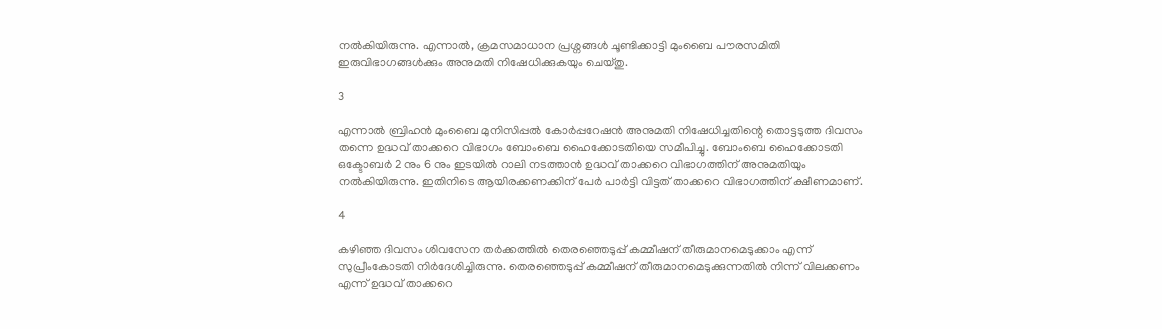നല്‍കിയിരുന്നു. എന്നാല്‍, ക്രമസമാധാന പ്രശ്നങ്ങള്‍ ചൂണ്ടിക്കാട്ടി മുംബൈ പൗരസമിതി ഇരുവിഭാഗങ്ങള്‍ക്കും അനുമതി നിഷേധിക്കുകയും ചെയ്തു.

3

എന്നാല്‍ ബ്രിഹന്‍ മുംബൈ മുനിസിപ്പല്‍ കോര്‍പ്പറേഷന്‍ അനുമതി നിഷേധിച്ചതിന്റെ തൊട്ടടുത്ത ദിവസം തന്നെ ഉദ്ധവ് താക്കറെ വിഭാഗം ബോംബെ ഹൈക്കോടതിയെ സമീപിച്ചു. ബോംബെ ഹൈക്കോടതി ഒക്ടോബര്‍ 2 നും 6 നും ഇടയില്‍ റാലി നടത്താന്‍ ഉദ്ധവ് താക്കറെ വിഭാഗത്തിന് അനുമതിയും നല്‍കിയിരുന്നു. ഇതിനിടെ ആയിരക്കണക്കിന് പേര്‍ പാര്‍ട്ടി വിട്ടത് താക്കറെ വിഭാഗത്തിന് ക്ഷീണമാണ്.

4

കഴിഞ്ഞ ദിവസം ശിവസേന തര്‍ക്കത്തില്‍ തെരഞ്ഞെടുപ്പ് കമ്മീഷന് തീരുമാനമെടുക്കാം എന്ന് സുപ്രീംകോടതി നിര്‍ദേശിച്ചിരുന്നു. തെരഞ്ഞെടുപ്പ് കമ്മീഷന് തീരുമാനമെടുക്കുന്നതില്‍ നിന്ന് വിലക്കണം എന്ന് ഉദ്ധവ് താക്കറെ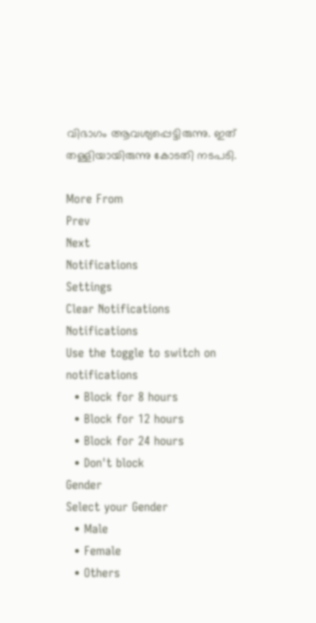വിഭാഗം ആവശ്യപ്പെട്ടിരുന്നു. ഇത് തള്ളിയായിരുന്നു കോടതി നടപടി.

More From
Prev
Next
Notifications
Settings
Clear Notifications
Notifications
Use the toggle to switch on notifications
  • Block for 8 hours
  • Block for 12 hours
  • Block for 24 hours
  • Don't block
Gender
Select your Gender
  • Male
  • Female
  • Others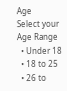Age
Select your Age Range
  • Under 18
  • 18 to 25
  • 26 to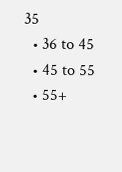35
  • 36 to 45
  • 45 to 55
  • 55+